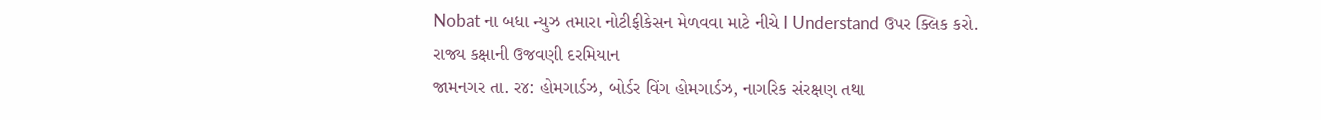Nobat ના બધા ન્યુઝ તમારા નોટીફીકેસન મેળવવા માટે નીચે I Understand ઉપર ક્લિક કરો.
રાજ્ય કક્ષાની ઉજવણી દરમિયાન
જામનગર તા. ર૪: હોમગાર્ડઝ, બોર્ડર વિંગ હોમગાર્ડઝ, નાગરિક સંરક્ષણ તથા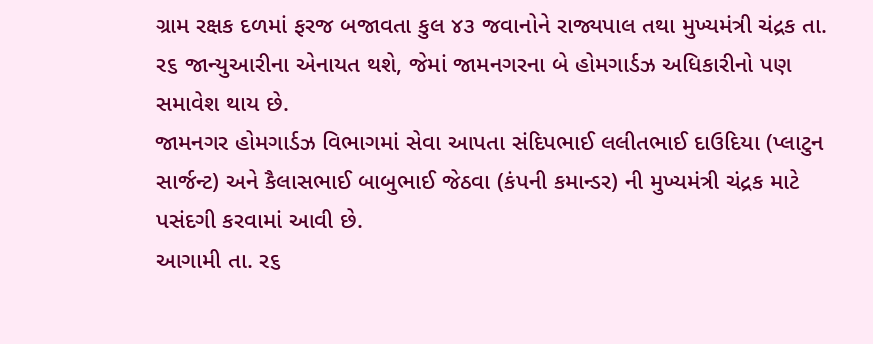ગ્રામ રક્ષક દળમાં ફરજ બજાવતા કુલ ૪૩ જવાનોને રાજ્યપાલ તથા મુખ્યમંત્રી ચંદ્રક તા. ર૬ જાન્યુઆરીના એનાયત થશે, જેમાં જામનગરના બે હોમગાર્ડઝ અધિકારીનો પણ સમાવેશ થાય છે.
જામનગર હોમગાર્ડઝ વિભાગમાં સેવા આપતા સંદિપભાઈ લલીતભાઈ દાઉદિયા (પ્લાટુન સાર્જન્ટ) અને કૈલાસભાઈ બાબુભાઈ જેઠવા (કંપની કમાન્ડર) ની મુખ્યમંત્રી ચંદ્રક માટે પસંદગી કરવામાં આવી છે.
આગામી તા. ર૬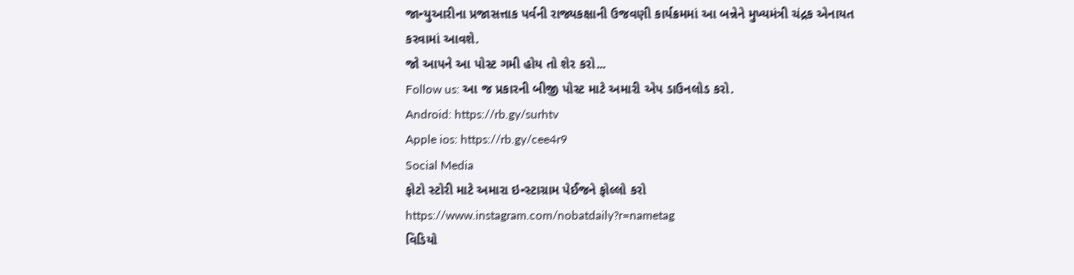જાન્યુઆરીના પ્રજાસત્તાક પર્વની રાજ્યકક્ષાની ઉજવણી કાર્યક્રમમાં આ બન્નેને મુખ્યમંત્રી ચંદ્રક એનાયત કરવામાં આવશે.
જો આપને આ પોસ્ટ ગમી હોય તો શેર કરો...
Follow us: આ જ પ્રકારની બીજી પોસ્ટ માટે અમારી એપ ડાઉનલોડ કરો.
Android: https://rb.gy/surhtv
Apple ios: https://rb.gy/cee4r9
Social Media
ફોટો સ્ટોરી માટે અમારા ઇન્સ્ટાગ્રામ પેઈજને ફોલ્લો કરો
https://www.instagram.com/nobatdaily?r=nametag
વિડિયો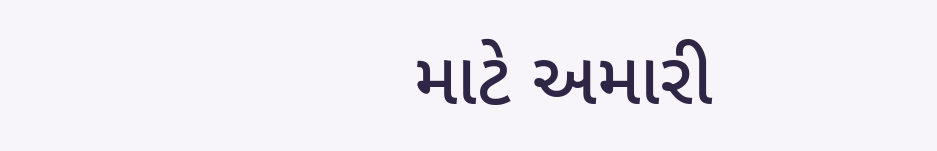માટે અમારી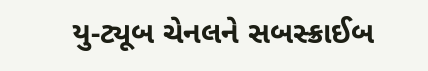યુ-ટ્યૂબ ચેનલને સબસ્ક્રાઈબ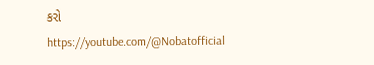કરો
https://youtube.com/@Nobatofficial